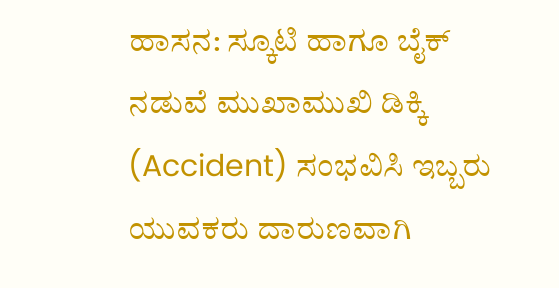ಹಾಸನ: ಸ್ಕೂಟಿ ಹಾಗೂ ಬೈಕ್ ನಡುವೆ ಮುಖಾಮುಖಿ ಡಿಕ್ಕಿ (Accident) ಸಂಭವಿಸಿ ಇಬ್ಬರು ಯುವಕರು ದಾರುಣವಾಗಿ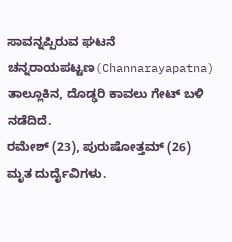ಸಾವನ್ನಪ್ಪಿರುವ ಘಟನೆ ಚನ್ನರಾಯಪಟ್ಟಣ(Channarayapatna) ತಾಲ್ಲೂಕಿನ, ದೊಡ್ಢರಿ ಕಾವಲು ಗೇಟ್ ಬಳಿ ನಡೆದಿದೆ.
ರಮೇಶ್ (23), ಪುರುಷೋತ್ತಮ್ (26) ಮೃತ ದುರ್ದೈವಿಗಳು.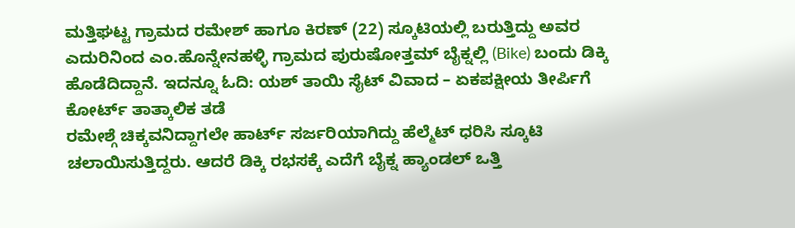ಮತ್ತಿಘಟ್ಟ ಗ್ರಾಮದ ರಮೇಶ್ ಹಾಗೂ ಕಿರಣ್ (22) ಸ್ಕೂಟಿಯಲ್ಲಿ ಬರುತ್ತಿದ್ದು ಅವರ ಎದುರಿನಿಂದ ಎಂ.ಹೊನ್ನೇನಹಳ್ಳಿ ಗ್ರಾಮದ ಪುರುಷೋತ್ತಮ್ ಬೈಕ್ನಲ್ಲಿ (Bike) ಬಂದು ಡಿಕ್ಕಿ ಹೊಡೆದಿದ್ದಾನೆ. ಇದನ್ನೂ ಓದಿ: ಯಶ್ ತಾಯಿ ಸೈಟ್ ವಿವಾದ – ಏಕಪಕ್ಷೀಯ ತೀರ್ಪಿಗೆ ಕೋರ್ಟ್ ತಾತ್ಕಾಲಿಕ ತಡೆ
ರಮೇಶ್ಗೆ ಚಿಕ್ಕವನಿದ್ದಾಗಲೇ ಹಾರ್ಟ್ ಸರ್ಜರಿಯಾಗಿದ್ದು ಹೆಲ್ಮೆಟ್ ಧರಿಸಿ ಸ್ಕೂಟಿ ಚಲಾಯಿಸುತ್ತಿದ್ದರು. ಆದರೆ ಡಿಕ್ಕಿ ರಭಸಕ್ಕೆ ಎದೆಗೆ ಬೈಕ್ನ ಹ್ಯಾಂಡಲ್ ಒತ್ತಿ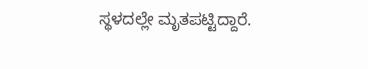ಸ್ಥಳದಲ್ಲೇ ಮೃತಪಟ್ಟಿದ್ದಾರೆ.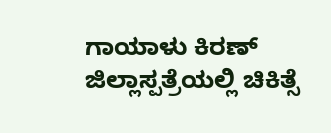ಗಾಯಾಳು ಕಿರಣ್ ಜಿಲ್ಲಾಸ್ಪತ್ರೆಯಲ್ಲಿ ಚಿಕಿತ್ಸೆ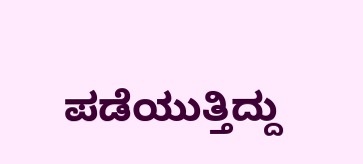ಪಡೆಯುತ್ತಿದ್ದು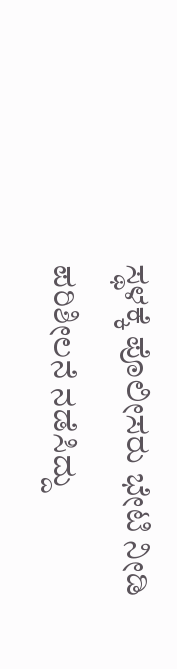ಸ್ಥಳಕ್ಕೆ ಪೊಲೀಸರು ಭೇಟಿ ನೀಡಿ ಪರಿಶೀಲನೆ ನಡೆಸಿದ್ದು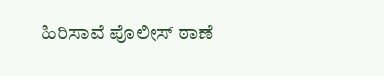ಹಿರಿಸಾವೆ ಪೊಲೀಸ್ ಠಾಣೆ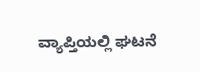ವ್ಯಾಪ್ತಿಯಲ್ಲಿ ಘಟನೆ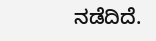ನಡೆದಿದೆ.